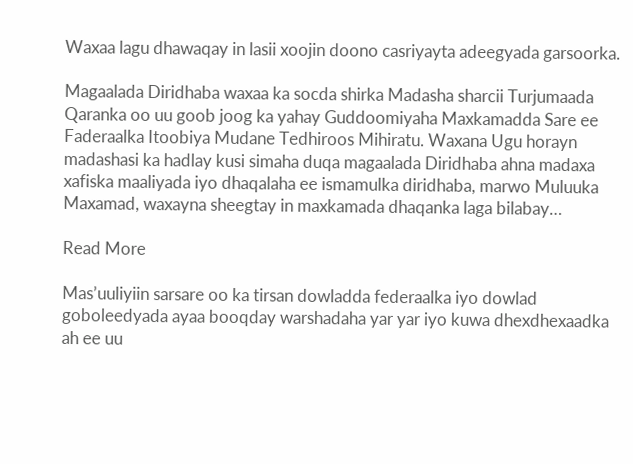Waxaa lagu dhawaqay in lasii xoojin doono casriyayta adeegyada garsoorka.

Magaalada Diridhaba waxaa ka socda shirka Madasha sharcii Turjumaada Qaranka oo uu goob joog ka yahay Guddoomiyaha Maxkamadda Sare ee Faderaalka Itoobiya Mudane Tedhiroos Mihiratu. Waxana Ugu horayn madashasi ka hadlay kusi simaha duqa magaalada Diridhaba ahna madaxa xafiska maaliyada iyo dhaqalaha ee ismamulka diridhaba, marwo Muluuka Maxamad, waxayna sheegtay in maxkamada dhaqanka laga bilabay…

Read More

Mas’uuliyiin sarsare oo ka tirsan dowladda federaalka iyo dowlad goboleedyada ayaa booqday warshadaha yar yar iyo kuwa dhexdhexaadka ah ee uu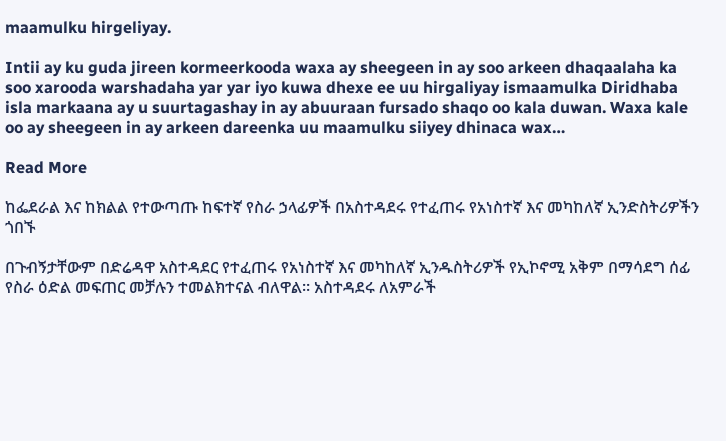maamulku hirgeliyay.

Intii ay ku guda jireen kormeerkooda waxa ay sheegeen in ay soo arkeen dhaqaalaha ka soo xarooda warshadaha yar yar iyo kuwa dhexe ee uu hirgaliyay ismaamulka Diridhaba isla markaana ay u suurtagashay in ay abuuraan fursado shaqo oo kala duwan. Waxa kale oo ay sheegeen in ay arkeen dareenka uu maamulku siiyey dhinaca wax…

Read More

ከፌደራል እና ከክልል የተውጣጡ ከፍተኛ የስራ ኃላፊዎች በአስተዳደሩ የተፈጠሩ የአነስተኛ እና መካከለኛ ኢንድስትሪዎችን ጎበኙ

በጉብኝታቸውም በድሬዳዋ አስተዳደር የተፈጠሩ የአነስተኛ እና መካከለኛ ኢንዱስትሪዎች የኢኮኖሚ አቅም በማሳደግ ሰፊ የስራ ዕድል መፍጠር መቻሉን ተመልክተናል ብለዋል። አስተዳደሩ ለአምራች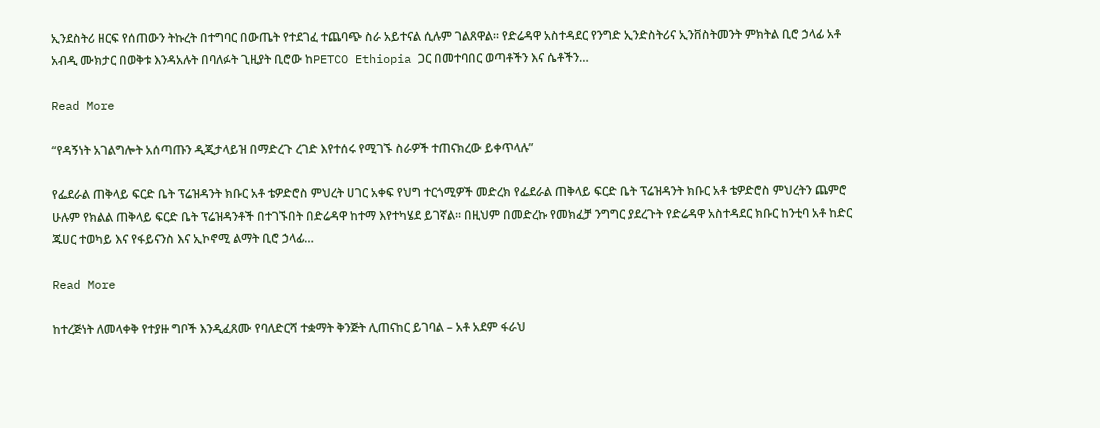ኢንደስትሪ ዘርፍ የሰጠውን ትኩረት በተግባር በውጤት የተደገፈ ተጨባጭ ስራ አይተናል ሲሉም ገልጸዋል። የድሬዳዋ አስተዳደር የንግድ ኢንድስትሪና ኢንቨስትመንት ምክትል ቢሮ ኃላፊ አቶ አብዲ ሙክታር በወቅቱ እንዳአሉት በባለፉት ጊዚያት ቢሮው ከPETCO Ethiopia ጋር በመተባበር ወጣቶችን እና ሴቶችን…

Read More

“የዳኝነት አገልግሎት አሰጣጡን ዲጂታላይዝ በማድረጉ ረገድ እየተሰሩ የሚገኙ ስራዎች ተጠናክረው ይቀጥላሉ”

የፌደራል ጠቅላይ ፍርድ ቤት ፕሬዝዳንት ክቡር አቶ ቴዎድሮስ ምህረት ሀገር አቀፍ የህግ ተርጎሚዎች መድረክ የፌደራል ጠቅላይ ፍርድ ቤት ፕሬዝዳንት ክቡር አቶ ቴዎድሮስ ምህረትን ጨምሮ ሁሉም የክልል ጠቅላይ ፍርድ ቤት ፕሬዝዳንቶች በተገኙበት በድሬዳዋ ከተማ እየተካሄደ ይገኛል፡፡ በዚህም በመድረኩ የመክፈቻ ንግግር ያደረጉት የድሬዳዋ አስተዳደር ክቡር ከንቲባ አቶ ከድር ጁሀር ተወካይ እና የፋይናንስ እና ኢኮኖሚ ልማት ቢሮ ኃላፊ…

Read More

ከተረጅነት ለመላቀቅ የተያዙ ግቦች እንዲፈጸሙ የባለድርሻ ተቋማት ቅንጅት ሊጠናከር ይገባል – አቶ አደም ፋራህ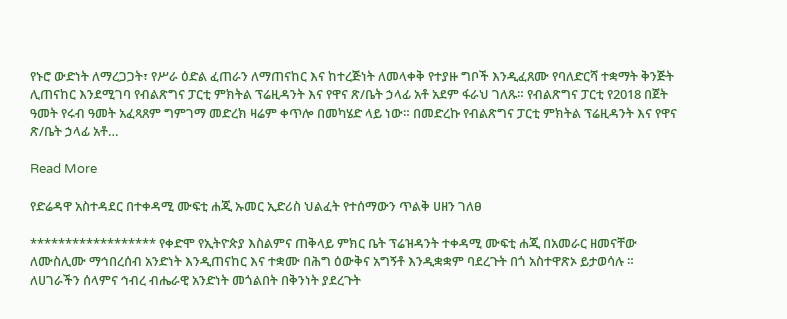የኑሮ ውድነት ለማረጋጋት፣ የሥራ ዕድል ፈጠራን ለማጠናከር እና ከተረጅነት ለመላቀቅ የተያዙ ግቦች እንዲፈጸሙ የባለድርሻ ተቋማት ቅንጅት ሊጠናከር እንደሚገባ የብልጽግና ፓርቲ ምክትል ፕሬዚዳንት እና የዋና ጽ/ቤት ኃላፊ አቶ አደም ፋራህ ገለጹ። የብልጽግና ፓርቲ የ2018 በጀት ዓመት የሩብ ዓመት አፈጻጸም ግምገማ መድረክ ዛሬም ቀጥሎ በመካሄድ ላይ ነው። በመድረኩ የብልጽግና ፓርቲ ምክትል ፕሬዚዳንት እና የዋና ጽ/ቤት ኃላፊ አቶ…

Read More

የድሬዳዋ አስተዳደር በተቀዳሚ ሙፍቲ ሐጂ ኡመር ኢድሪስ ህልፈት የተሰማውን ጥልቅ ሀዘን ገለፀ

****************** የቀድሞ የኢትዮጵያ እስልምና ጠቅላይ ምክር ቤት ፕሬዝዳንት ተቀዳሚ ሙፍቲ ሐጂ በአመራር ዘመናቸው ለሙስሊሙ ማኅበረሰብ አንድነት እንዲጠናከር እና ተቋሙ በሕግ ዕውቅና አግኝቶ እንዲቋቋም ባደረጉት በጎ አስተዋጽኦ ይታወሳሉ ። ለሀገራችን ሰላምና ኅብረ ብሔራዊ አንድነት መጎልበት በቅንነት ያደረጉት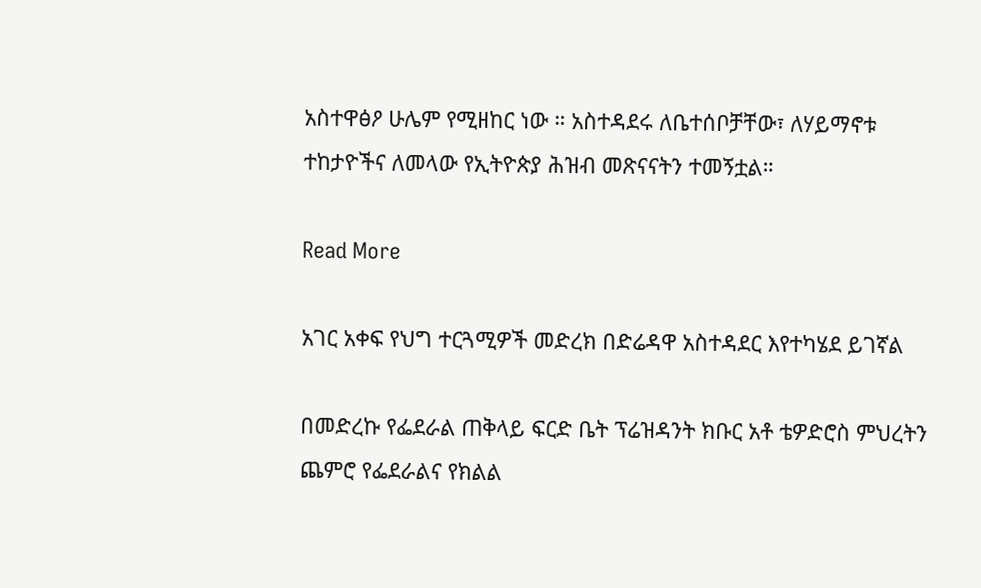አስተዋፅዖ ሁሌም የሚዘከር ነው ። አስተዳደሩ ለቤተሰቦቻቸው፣ ለሃይማኖቱ ተከታዮችና ለመላው የኢትዮጵያ ሕዝብ መጽናናትን ተመኝቷል።

Read More

አገር አቀፍ የህግ ተርጓሚዎች መድረክ በድሬዳዋ አስተዳደር እየተካሄደ ይገኛል

በመድረኩ የፌደራል ጠቅላይ ፍርድ ቤት ፕሬዝዳንት ክቡር አቶ ቴዎድሮስ ምህረትን ጨምሮ የፌደራልና የክልል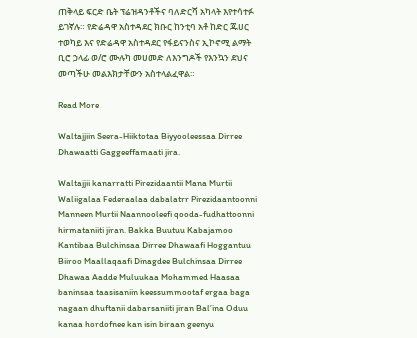ጠቅላይ ፍርድ ቤት ፕሬዝዳንቶችና ባለድርሻ አካላት እየተሳተፉ ይገኛሉ። የድሬዳዋ አስተዳደር ክቡር ከንቲባ አቶ ከድር ጁሀር ተወካይ እና የድሬዳዋ አስተዳደር የፋይናንስና ኢኮኖሚ ልማት ቢሮ ኃላፊ ወ/ሮ ሙሉካ መሀመድ ለእንግዶች የእንኳን ደህና መጣችሁ መልእክታቸውን አስተላልፈዋል።

Read More

Waltajjiin Seera-Hiiktotaa Biyyooleessaa Dirree Dhawaatti Gaggeeffamaati jira.

Waltajjii kanarratti Pirezidaantii Mana Murtii Waliigalaa Federaalaa dabalatrr Pirezidaantoonni Manneen Murtii Naannooleefi qooda-fudhattoonni hirmataniiti jiran. Bakka Buutuu Kabajamoo Kantibaa Bulchinsaa Dirree Dhawaafi Hoggantuu Biiroo Maallaqaafi Dinagdee Bulchinsaa Dirree Dhawaa Aadde Muluukaa Mohammed Haasaa baninsaa taasisaniin keessummootaf ergaa baga nagaan dhuftanii dabarsaniiti jiran Bal’ina Oduu kanaa hordofnee kan isin biraan geenyu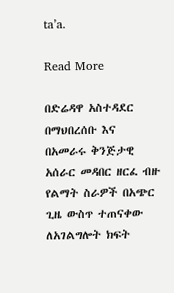ta’a.

Read More

በድሬዳዋ አስተዳደር በማህበረሰቡ እና በአመራሩ ቅንጅታዊ አሰራር መዳበር ዘርፈ ብዙ የልማት ስራዎች በአጭር ጊዜ ውስጥ ተጠናቀው ለአገልግሎት ክፍት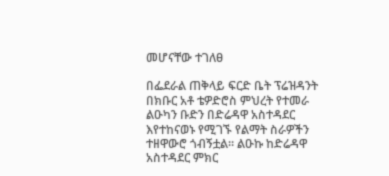መሆናቸው ተገለፀ

በፌደራል ጠቅላይ ፍርድ ቤት ፕሬዝዳንት በክቡር አቶ ቴዎድሮስ ምህረት የተመራ ልዑካን ቡድን በድሬዳዋ አስተዳደር እየተከናወኑ የሚገኙ የልማት ስራዎችን ተዘዋውሮ ጎብኝቷል። ልዑኩ ከድሬዳዋ አስተዳደር ምክር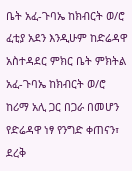ቤት አፈ-ጉባኤ ከክብርት ወ/ሮ ፈቲያ አደን እንዲሁም ከድሬዳዋ አስተዳደር ምክር ቤት ምክትል አፈ-ጉባኤ ከክብርት ወ/ሮ ከሪማ አሊ ጋር በጋራ በመሆን የድሬዳዋ ነፃ የንግድ ቀጠናን፣ ደረቅ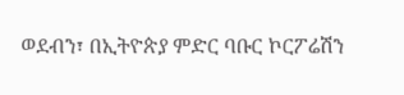ወደብን፣ በኢትዮጵያ ምድር ባቡር ኮርፖሬሽን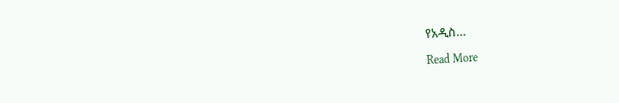የአዲስ…

Read More